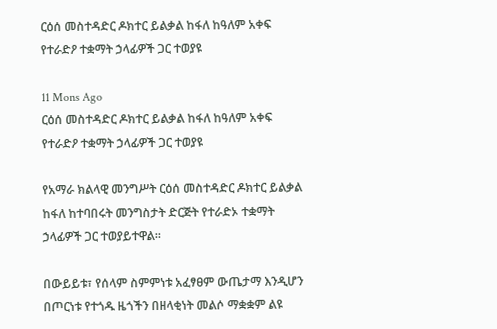ርዕሰ መስተዳድር ዶክተር ይልቃል ከፋለ ከዓለም አቀፍ የተራድዖ ተቋማት ኃላፊዎች ጋር ተወያዩ

11 Mons Ago
ርዕሰ መስተዳድር ዶክተር ይልቃል ከፋለ ከዓለም አቀፍ የተራድዖ ተቋማት ኃላፊዎች ጋር ተወያዩ

የአማራ ክልላዊ መንግሥት ርዕሰ መስተዳድር ዶክተር ይልቃል ከፋለ ከተባበሩት መንግስታት ድርጅት የተራድኦ ተቋማት ኃላፊዎች ጋር ተወያይተዋል።

በውይይቱ፣ የሰላም ስምምነቱ አፈፃፀም ውጤታማ እንዲሆን በጦርነቱ የተጎዱ ዜጎችን በዘላቂነት መልሶ ማቋቋም ልዩ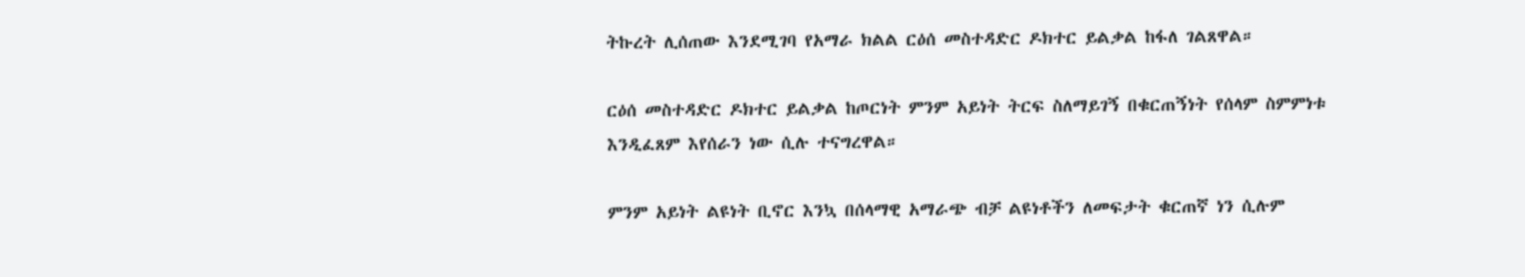ትኩረት ሊሰጠው እንደሚገባ የአማራ ክልል ርዕሰ መስተዳድር ዶክተር ይልቃል ከፋለ ገልጸዋል።

ርዕሰ መስተዳድር ዶክተር ይልቃል ከጦርነት ምንም አይነት ትርፍ ስለማይገኝ በቁርጠኝነት የሰላም ስምምነቱ እንዲፈጸም እየሰራን ነው ሲሉ ተናግረዋል።

ምንም አይነት ልዩነት ቢኖር እንኳ በሰላማዊ አማራጭ ብቻ ልዩነቶችን ለመፍታት ቁርጠኛ ነን ሲሉም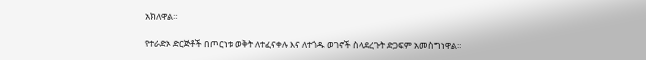አክለዋል።

የተራድኦ ድርጅቶች በጦርነቱ ወቅት ለተፈናቀሉ እና ለተጎዱ ወገኖች ስላደረጉት ድጋፍም አመስግነዋል።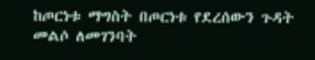ከጦርነቱ ማግስት በጦርነቱ የደረሰውን ጉዳት መልሶ ለመገንባት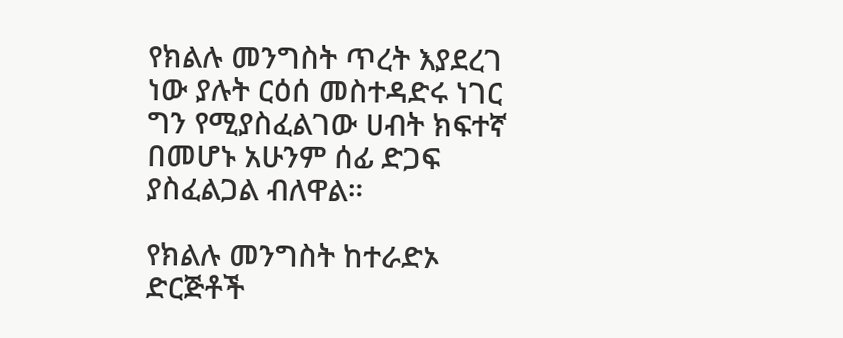የክልሉ መንግስት ጥረት እያደረገ ነው ያሉት ርዕሰ መስተዳድሩ ነገር ግን የሚያስፈልገው ሀብት ክፍተኛ በመሆኑ አሁንም ሰፊ ድጋፍ ያስፈልጋል ብለዋል።

የክልሉ መንግስት ከተራድኦ ድርጅቶች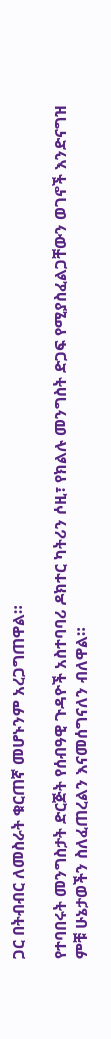ጋር በትብብር ለመስራት ቁርጠኛ መሆኑንም አረጋግጠዋል።

የተባበሩት መንግስታት ድርጅት የሰብዓዊ ጉዳዮች አስተባባሪ ዶክተር ካትሪን ሶዚ፣ የክልሉ መንግስት ድጋፍ የሚያስፈልጋቸውን ወገኖች እንድናግዝ ምቹ ሁኔታወችን ስለፈጠረልን እናመሰግናለን ብለዋል።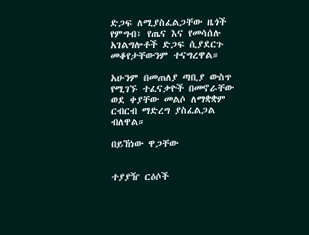ድጋፍ ለሚያስፈልጋቸው ዜጎች የምግብ፣ የጤና እና የመሳሰሉ አገልግሎቶች ድጋፍ ሲያደርጉ መቆየታቸውንም ተናግረዋል።

አሁንም በመጠለያ ጣቢያ ውስጥ የሚገኙ ተፈናቃዮች በመኖራቸው ወደ ቀያቸው መልሶ ለማቋቋም ርብርብ ማድረግ ያስፈልጋል ብለዋል።

በይኸነው ዋጋቸው


ተያያዥ ርዕሶች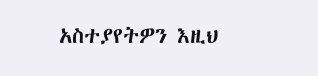አስተያየትዎን እዚህ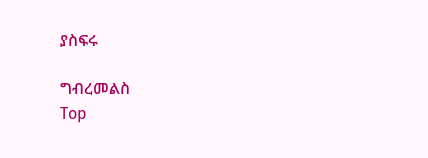ያስፍሩ

ግብረመልስ
Top